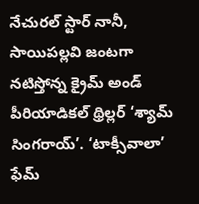నేచురల్ స్టార్ నానీ, సాయిపల్లవి జంటగా నటిస్తోన్న క్రైమ్ అండ్ పీరియాడికల్ థ్రిల్లర్ ‘శ్యామ్ సింగరాయ్’. ‘టాక్సీవాలా’ ఫేమ్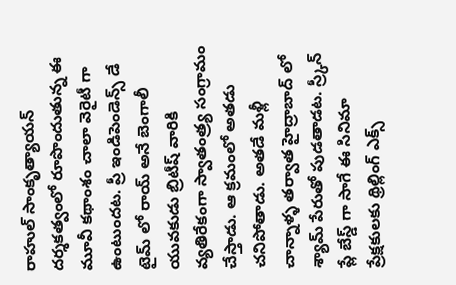రాహుల్ సాంకృత్యాయన్ దర్శకత్వంలో రూపొందుతున్న ఈ మూవీ కథాంశం చాలా వెరైటీ గా ఉంటుందట. ప్రీ ఇండిపెండెన్స్ డే టైమ్ లో రాయ్ అనే బెంగాలీ యువకుడు బ్రిటీష్ వారికి వ్యతిరేకంగా స్వాతంత్ర్య సంగ్రామం చేస్తాడు. ఆ క్రమంలో అతడు చనిపోతాడు. అతడే మళ్లీ చాన్నాళ్ళ తర్వాత హైద్రాబాద్ లో శ్యామ్ పేరుతో పుడతాడట. స్ర్కీన్ ప్లే బేస్డ్ గా సాగే ఈ సినిమా ప్రేక్షకులకు థ్రిల్లింగ్ ఎక్స్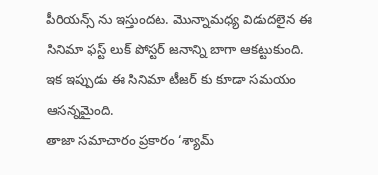పీరియన్స్ ను ఇస్తుందట. మొన్నామధ్య విడుదలైన ఈ సినిమా ఫస్ట్ లుక్ పోస్టర్ జనాన్ని బాగా ఆకట్టుకుంది. ఇక ఇప్పుడు ఈ సినిమా టీజర్ కు కూడా సమయం ఆసన్నమైంది.
తాజా సమాచారం ప్రకారం ‘శ్యామ్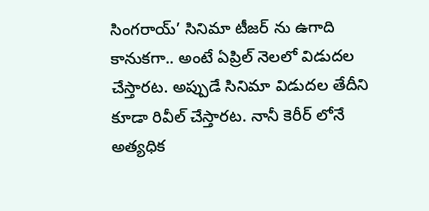సింగరాయ్’ సినిమా టీజర్ ను ఉగాది కానుకగా.. అంటే ఏప్రిల్ నెలలో విడుదల చేస్తారట. అప్పుడే సినిమా విడుదల తేదీని కూడా రివీల్ చేస్తారట. నానీ కెరీర్ లోనే అత్యధిక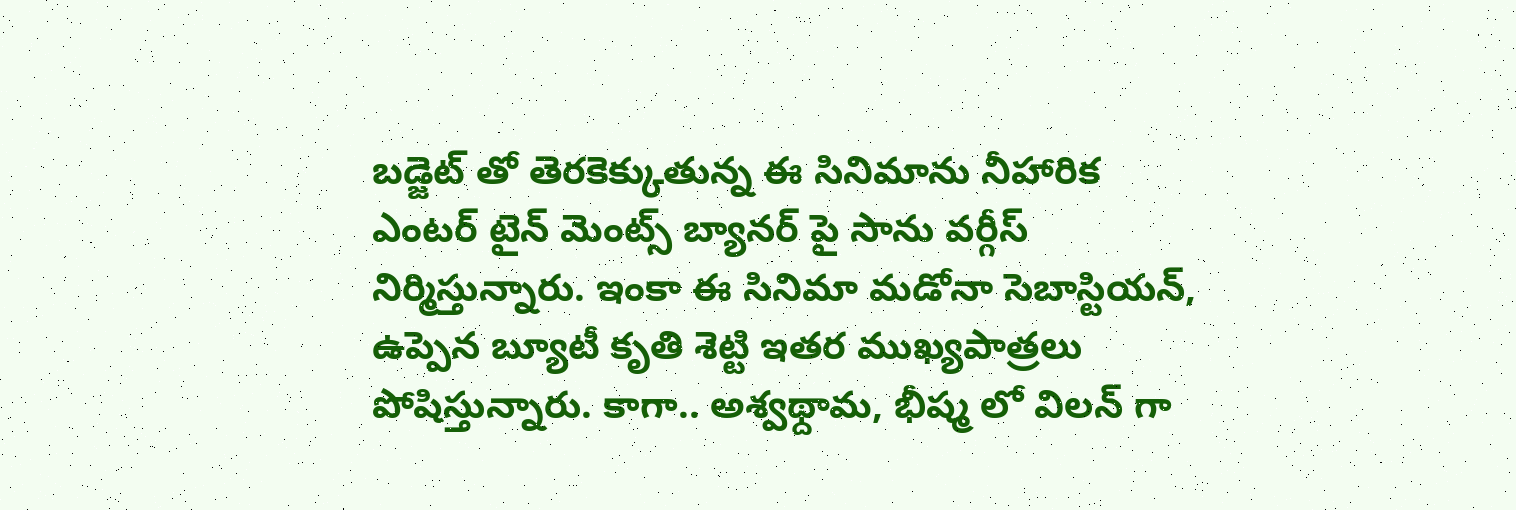బడ్జెట్ తో తెరకెక్కుతున్న ఈ సినిమాను నీహారిక ఎంటర్ టైన్ మెంట్స్ బ్యానర్ పై సాను వర్గీస్ నిర్మిస్తున్నారు. ఇంకా ఈ సినిమా మడోనా సెబాస్టియన్, ఉప్పెన బ్యూటీ కృతి శెట్టి ఇతర ముఖ్యపాత్రలు పోషిస్తున్నారు. కాగా.. అశ్వథ్దామ, భీష్మ లో విలన్ గా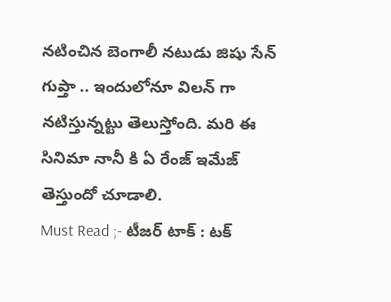నటించిన బెంగాలీ నటుడు జిషు సేన్ గుప్తా .. ఇందులోనూ విలన్ గా నటిస్తున్నట్టు తెలుస్తోంది. మరి ఈ సినిమా నానీ కి ఏ రేంజ్ ఇమేజ్ తెస్తుందో చూడాలి.
Must Read ;- టీజర్ టాక్ : టక్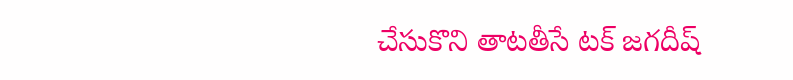చేసుకొని తాటతీసే టక్ జగదీష్